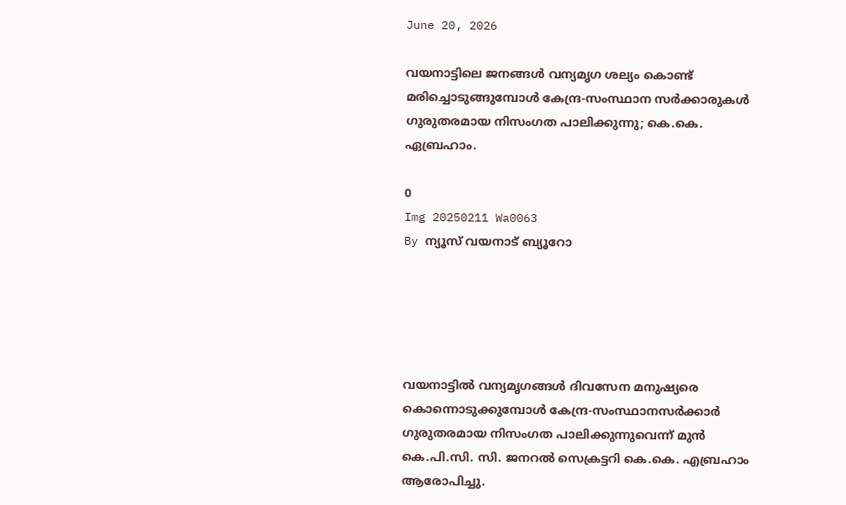June 20, 2026

വയനാട്ടിലെ ജനങ്ങൾ വന്യമൃഗ ശല്യം കൊണ്ട് മരിച്ചൊടുങ്ങുമ്പോൾ കേന്ദ്ര-സംസ്ഥാന സർക്കാരുകൾ ഗുരുതരമായ നിസംഗത പാലിക്കുന്നു; കെ.കെ. ഏബ്രഹാം.

0
Img 20250211 Wa0063
By ന്യൂസ് വയനാട് ബ്യൂറോ





വയനാട്ടിൽ വന്യമൃഗങ്ങൾ ദിവസേന മനുഷ്യരെ കൊന്നൊടുക്കുമ്പോൾ കേന്ദ്ര-സംസ്ഥാനസർക്കാർ ഗുരുതരമായ നിസംഗത പാലിക്കുന്നുവെന്ന് മുൻ കെ.പി.സി. സി. ജനറൽ സെക്രട്ടറി കെ.കെ. എബ്രഹാം ആരോപിച്ചു.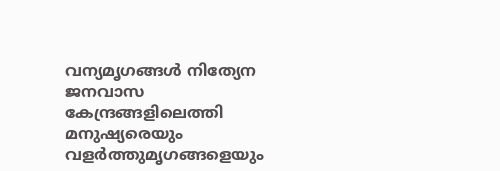വന്യമൃഗങ്ങൾ നിത്യേന ജനവാസ കേന്ദ്രങ്ങളിലെത്തി മനുഷ്യരെയും വളർത്തുമൃഗങ്ങളെയും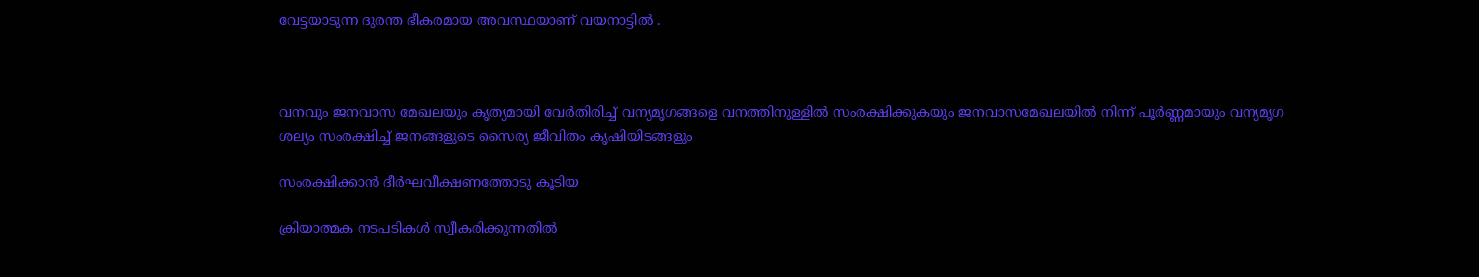വേട്ടയാടുന്ന ദുരന്ത ഭീകരമായ അവസ്ഥയാണ് വയനാട്ടിൽ .



വനവും ജനവാസ മേഖലയും കൃത്യമായി വേർതിരിച്ച് വന്യമൃഗങ്ങളെ വനത്തിനുള്ളിൽ സംരക്ഷിക്കുകയും ജനവാസമേഖലയിൽ നിന്ന് പൂർണ്ണമായും വന്യമൃഗ ശല്യം സംരക്ഷിച്ച് ജനങ്ങളുടെ സൈര്യ ജീവിതം കൃഷിയിടങ്ങളും

സംരക്ഷിക്കാൻ ദീർഘവീക്ഷണത്തോടു കൂടിയ

ക്രിയാത്മക നടപടികൾ സ്വീകരിക്കുന്നതിൽ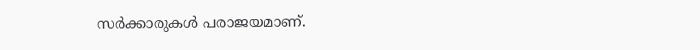സർക്കാരുകൾ പരാജയമാണ്.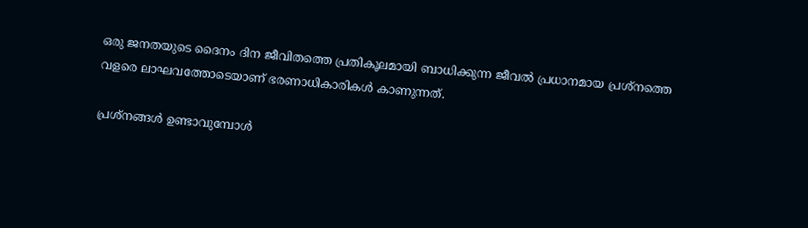ഒരു ജനതയുടെ ദൈനം ദിന ജീവിതത്തെ പ്രതികൂലമായി ബാധിക്കുന്ന ജീവൽ പ്രധാനമായ പ്രശ്നത്തെ വളരെ ലാഘവത്തോടെയാണ് ഭരണാധികാരികൾ കാണുന്നത്.

പ്രശ്നങ്ങൾ ഉണ്ടാവുമ്പോൾ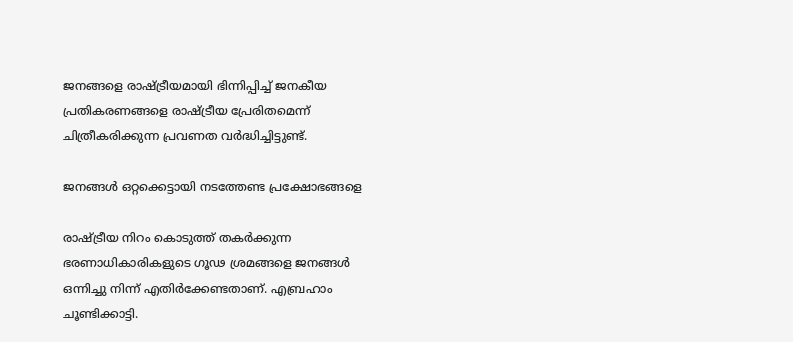ജനങ്ങളെ രാഷ്ട്രീയമായി ഭിന്നിപ്പിച്ച് ജനകീയ പ്രതികരണങ്ങളെ രാഷ്ട്രീയ പ്രേരിതമെന്ന് ചിത്രീകരിക്കുന്ന പ്രവണത വർദ്ധിച്ചിട്ടുണ്ട്.

ജനങ്ങൾ ഒറ്റക്കെട്ടായി നടത്തേണ്ട പ്രക്ഷോഭങ്ങളെ

രാഷ്ട്രീയ നിറം കൊടുത്ത് തകർക്കുന്ന ഭരണാധികാരികളുടെ ഗൂഢ ശ്രമങ്ങളെ ജനങ്ങൾ ഒന്നിച്ചു നിന്ന് എതിർക്കേണ്ടതാണ്. എബ്രഹാം ചൂണ്ടിക്കാട്ടി.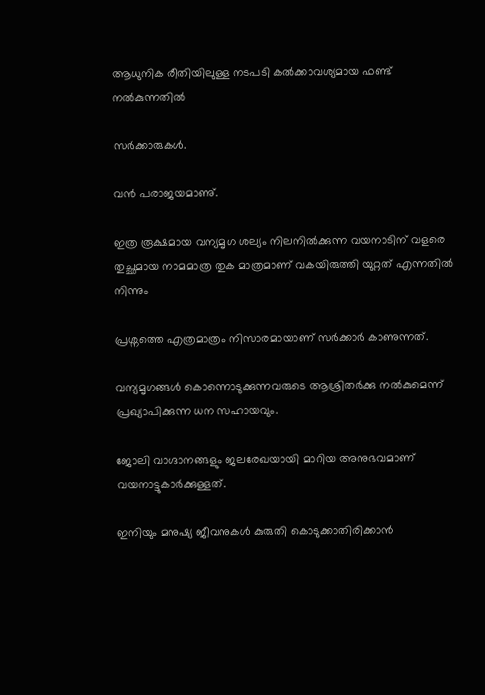ആധുനിക രീതിയിലുള്ള നടപടി കൽക്കാവശ്യമായ ഫണ്ട് നൽകുന്നതിൽ

സർക്കാരുകൾ.

വൻ പരാജയമാണു്.

ഇത്ര രൂക്ഷമായ വന്യമൃഗ ശല്യം നിലനിൽക്കുന്ന വയനാടിന് വളരെ തുച്ഛമായ നാമമാത്ര തുക മാത്രമാണ് വകയിരുത്തി യുറ്റത് എന്നതിൽ നിന്നും

പ്രശ്നത്തെ എത്രമാത്രം നിസാരമായാണ് സർക്കാർ കാണുന്നത്.

വന്യമൃഗങ്ങൾ കൊന്നൊടുക്കുന്നവരുടെ ആശ്രിതർക്കു നൽകുമെന്ന് പ്രഖ്യാപിക്കുന്ന ധന സഹായവും.

ജോലി വാഗ്ദാനങ്ങളും ജലരേഖയായി മാറിയ അനുഭവമാണ് വയനാട്ടുകാർക്കുള്ളത്.

ഇനിയും മനുഷ്യ ജീവനുകൾ കുരുതി കൊടുക്കാതിരിക്കാൻ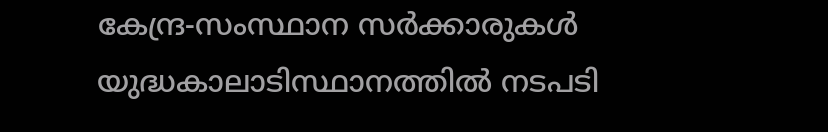കേന്ദ്ര-സംസ്ഥാന സർക്കാരുകൾ യുദ്ധകാലാടിസ്ഥാനത്തിൽ നടപടി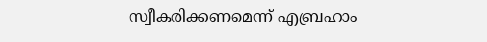സ്വീകരിക്കണമെന്ന് എബ്രഹാം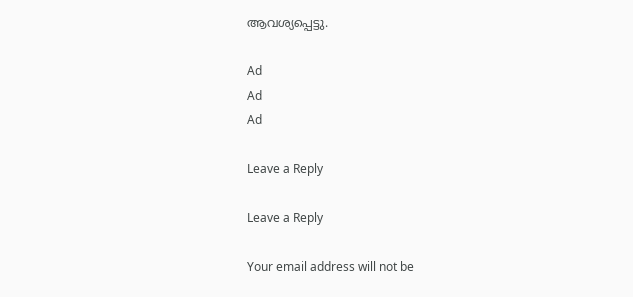ആവശ്യപ്പെട്ടു.

Ad
Ad
Ad

Leave a Reply

Leave a Reply

Your email address will not be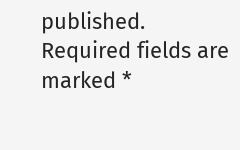published. Required fields are marked *